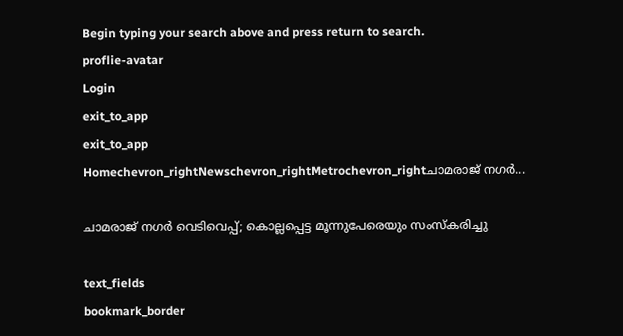Begin typing your search above and press return to search.
proflie-avatar
Login
exit_to_app
exit_to_app
Homechevron_rightNewschevron_rightMetrochevron_rightചാമരാജ് നഗർ...

ചാമരാജ് നഗർ വെടിവെപ്പ്; കൊല്ലപ്പെട്ട മൂന്നുപേരെയും സംസ്കരിച്ചു

text_fields
bookmark_border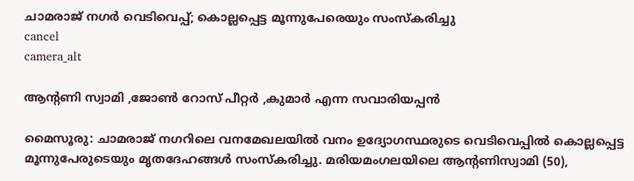ചാമരാജ് നഗർ വെടിവെപ്പ്; കൊല്ലപ്പെട്ട മൂന്നുപേരെയും സംസ്കരിച്ചു
cancel
camera_alt

ആന്‍റണി സ്വാമി ,ജോൺ റോസ് പീറ്റർ ,കുമാർ എന്ന സവാരിയപ്പൻ

മൈസൂരു: ചാമരാജ് നഗറിലെ വനമേഖലയിൽ വനം ഉദ്യോഗസ്ഥരുടെ വെടിവെപ്പിൽ കൊല്ലപ്പെട്ട മൂന്നുപേരുടെയും മൃതദേഹങ്ങൾ സംസ്കരിച്ചു. മരിയമംഗലയിലെ ആന്റണിസ്വാമി (50),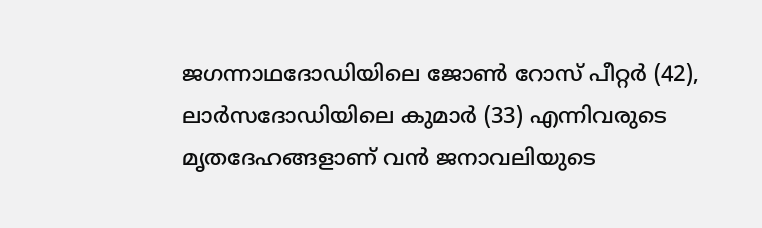ജഗന്നാഥദോഡിയിലെ ജോൺ റോസ് പീറ്റർ (42), ലാർസദോഡിയിലെ കുമാർ (33) എന്നിവരുടെ മൃതദേഹങ്ങളാണ് വൻ ജനാവലിയുടെ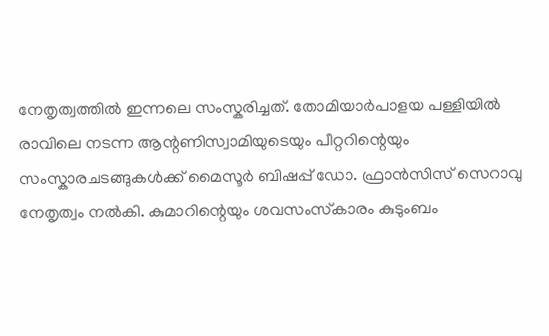നേതൃത്വത്തിൽ ഇന്നലെ സംസ്കരിച്ചത്. തോമിയാർപാളയ പള്ളിയിൽ രാവിലെ നടന്ന ആന്റണിസ്വാമിയുടെയും പീറ്ററിന്റെയും സംസ്കാരചടങ്ങുകൾക്ക് മൈസൂർ ബിഷപ്പ് ഡോ. ഫ്രാൻസിസ് സെറാവു നേതൃത്വം നൽകി. കുമാറിന്റെയും ശവസംസ്‌കാരം കുടുംബം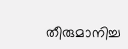തീരുമാനിച്ച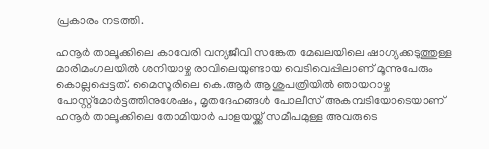പ്രകാരം നടത്തി.

ഹനൂർ താലൂക്കിലെ കാവേരി വന്യജീവി സങ്കേത മേഖലയിലെ ഷാഗ്യക്കടുത്തുള്ള മാരിമംഗലയിൽ ശനിയാഴ്ച രാവിലെയുണ്ടായ വെടിവെപ്പിലാണ് മൂന്നുപേരും കൊല്ലപ്പെട്ടത്. മൈസൂരിലെ കെ.ആർ ആശുപത്രിയിൽ ഞായറാഴ്ച പോസ്റ്റ്‌മോർട്ടത്തിനുശേഷം, മൃതദേഹങ്ങൾ പോലീസ് അകമ്പടിയോടെയാണ് ഹനൂർ താലൂക്കിലെ തോമിയാർ പാളയയ്ക്ക് സമീപമുള്ള അവരുടെ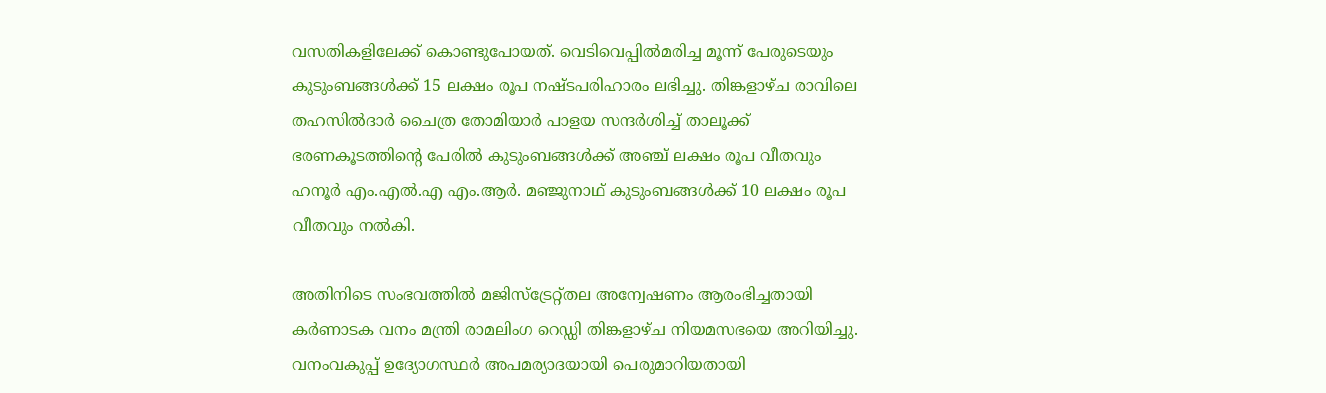വസതികളിലേക്ക് കൊണ്ടുപോയത്. വെടിവെപ്പില്‍മരിച്ച മൂന്ന് പേരുടെയും കുടുംബങ്ങൾക്ക് 15 ലക്ഷം രൂപ നഷ്ടപരിഹാരം ലഭിച്ചു. തിങ്കളാഴ്ച രാവിലെ തഹസിൽദാർ ചൈത്ര തോമിയാർ പാളയ സന്ദർശിച്ച് താലൂക്ക് ഭരണകൂടത്തിന്‍റെ പേരിൽ കുടുംബങ്ങൾക്ക് അഞ്ച് ലക്ഷം രൂപ വീതവും ഹനൂർ എം.എൽ.എ എം.ആർ. മഞ്ജുനാഥ് കുടുംബങ്ങൾക്ക് 10 ലക്ഷം രൂപ വീതവും നൽകി.

അതിനിടെ സംഭവത്തില്‍ മജിസ്ട്രേറ്റ്തല അന്വേഷണം ആരംഭിച്ചതായി കർണാടക വനം മന്ത്രി രാമലിംഗ റെഡ്ഡി തിങ്കളാഴ്ച നിയമസഭയെ അറിയിച്ചു. വനംവകുപ്പ് ഉദ്യോഗസ്ഥർ അപമര്യാദയായി പെരുമാറിയതായി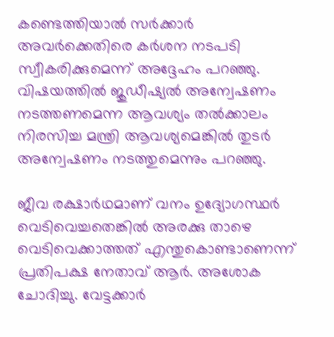കണ്ടെത്തിയാൽ സർക്കാർ അവർക്കെതിരെ കര്‍ശന നടപടി സ്വീകരിക്കുമെന്ന് അദ്ദേഹം പറഞ്ഞു. വിഷയത്തിൽ ജുഡീഷ്യൽ അന്വേഷണം നടത്തണമെന്ന ആവശ്യം തൽക്കാലം നിരസിച്ച മന്ത്രി ആവശ്യമെങ്കിൽ തുടർ അന്വേഷണം നടത്തുമെന്നും പറഞ്ഞു.

ജീവ രക്ഷാര്‍ഥമാണ് വനം ഉദ്യോഗസ്ഥർ വെടിവെച്ചതെങ്കില്‍ അരക്കു താഴെ വെടിവെക്കാത്തത് എന്തുകൊണ്ടാണെന്ന് പ്രതിപക്ഷ നേതാവ് ആർ. അശോക ചോദിച്ചു. വേട്ടക്കാര്‍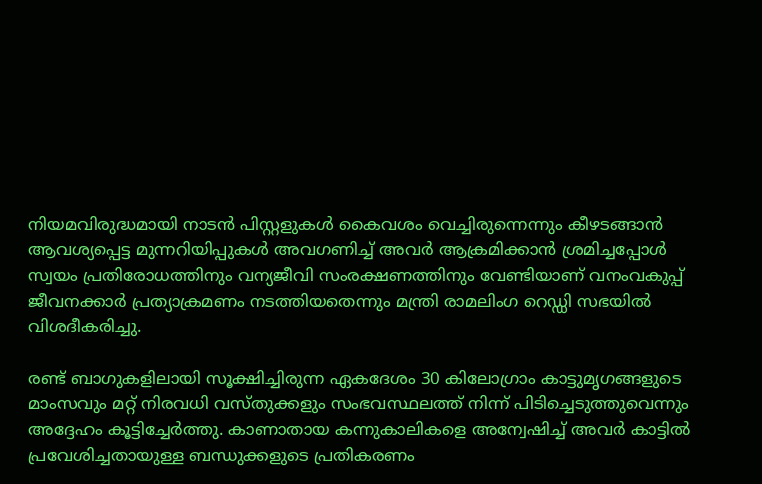നിയമവിരുദ്ധമായി നാടൻ പിസ്റ്റളുകൾ കൈവശം വെച്ചിരുന്നെന്നും കീഴടങ്ങാൻ ആവശ്യപ്പെട്ട മുന്നറിയിപ്പുകൾ അവഗണിച്ച് അവർ ആക്രമിക്കാൻ ശ്രമിച്ചപ്പോൾ സ്വയം പ്രതിരോധത്തിനും വന്യജീവി സംരക്ഷണത്തിനും വേണ്ടിയാണ് വനംവകുപ്പ് ജീവനക്കാർ പ്രത്യാക്രമണം നടത്തിയതെന്നും മന്ത്രി രാമലിംഗ റെഡ്ഡി സഭയില്‍ വിശദീകരിച്ചു.

രണ്ട് ബാഗുകളിലായി സൂക്ഷിച്ചിരുന്ന ഏകദേശം 30 കിലോഗ്രാം കാട്ടുമൃഗങ്ങളുടെ മാംസവും മറ്റ് നിരവധി വസ്തുക്കളും സംഭവസ്ഥലത്ത് നിന്ന് പിടിച്ചെടുത്തുവെന്നും അദ്ദേഹം കൂട്ടിച്ചേർത്തു. കാണാതായ കന്നുകാലികളെ അന്വേഷിച്ച് അവർ കാട്ടിൽ പ്രവേശിച്ചതായുള്ള ബന്ധുക്കളുടെ പ്രതികരണം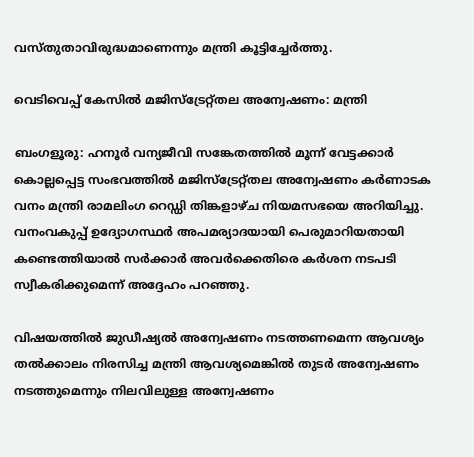വസ്തുതാവിരുദ്ധമാണെന്നും മന്ത്രി കൂട്ടിച്ചേർത്തു.

വെടിവെപ്പ് കേസിൽ മജിസ്ട്രേറ്റ്തല അന്വേഷണം: മന്ത്രി

ബംഗളൂരു: ഹനൂർ വന്യജീവി സങ്കേതത്തിൽ മൂന്ന് വേട്ടക്കാർ കൊല്ലപ്പെട്ട സംഭവത്തില്‍ മജിസ്ട്രേറ്റ്തല അന്വേഷണം കർണാടക വനം മന്ത്രി രാമലിംഗ റെഡ്ഡി തിങ്കളാഴ്ച നിയമസഭയെ അറിയിച്ചു. വനംവകുപ്പ് ഉദ്യോഗസ്ഥർ അപമര്യാദയായി പെരുമാറിയതായി കണ്ടെത്തിയാൽ സർക്കാർ അവർക്കെതിരെ കര്‍ശന നടപടി സ്വീകരിക്കുമെന്ന് അദ്ദേഹം പറഞ്ഞു.

വിഷയത്തിൽ ജുഡീഷ്യൽ അന്വേഷണം നടത്തണമെന്ന ആവശ്യം തൽക്കാലം നിരസിച്ച മന്ത്രി ആവശ്യമെങ്കിൽ തുടർ അന്വേഷണം നടത്തുമെന്നും നിലവിലുള്ള അന്വേഷണം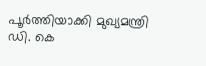പൂർത്തിയാക്കി മുഖ്യമന്ത്രി ഡി. കെ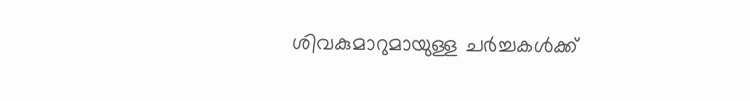ശിവകുമാറുമായുള്ള ചർച്ചകൾക്ക്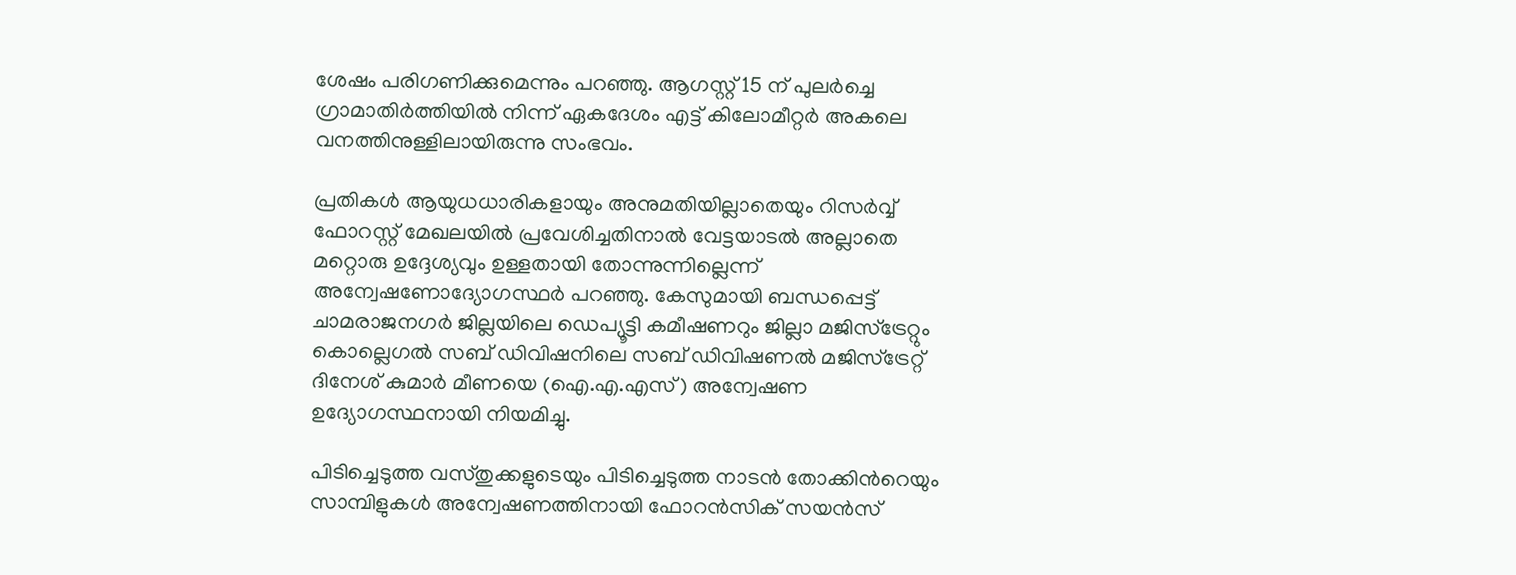ശേഷം പരിഗണിക്കുമെന്നും പറഞ്ഞു. ആഗസ്റ്റ് 15 ന് പുലർച്ചെ ഗ്രാമാതിർത്തിയിൽ നിന്ന് ഏകദേശം എട്ട് കിലോമീറ്റർ അകലെ വനത്തിനുള്ളിലായിരുന്നു സംഭവം.

പ്രതികൾ ആയുധധാരികളായും അനുമതിയില്ലാതെയും റിസർവ്വ് ഫോറസ്റ്റ് മേഖലയിൽ പ്രവേശിച്ചതിനാൽ വേട്ടയാടൽ അല്ലാതെ മറ്റൊരു ഉദ്ദേശ്യവും ഉള്ളതായി തോന്നുന്നില്ലെന്ന് അന്വേഷണോദ്യോഗസ്ഥർ പറഞ്ഞു. കേസുമായി ബന്ധപ്പെട്ട് ചാമരാജനഗർ ജില്ലയിലെ ഡെപ്യൂട്ടി കമീഷണറും ജില്ലാ മജിസ്ട്രേറ്റും കൊല്ലെഗല്‍ സബ് ഡിവിഷനിലെ സബ് ഡിവിഷണൽ മജിസ്ട്രേറ്റ് ദിനേശ് കുമാർ മീണയെ (ഐ.എ.എസ്) അന്വേഷണ ഉദ്യോഗസ്ഥനായി നിയമിച്ചു.

പിടിച്ചെടുത്ത വസ്തുക്കളുടെയും പിടിച്ചെടുത്ത നാടൻ തോക്കിന്‍റെയും സാമ്പിളുകൾ അന്വേഷണത്തിനായി ഫോറൻസിക് സയൻസ്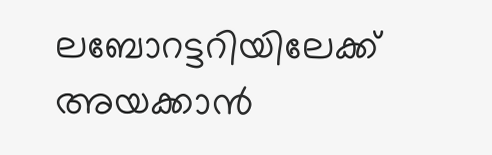ലബോറട്ടറിയിലേക്ക് അയക്കാൻ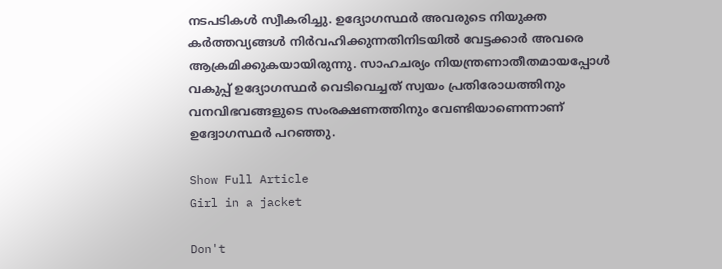നടപടികൾ സ്വീകരിച്ചു. ഉദ്യോഗസ്ഥർ അവരുടെ നിയുക്ത കർത്തവ്യങ്ങൾ നിർവഹിക്കുന്നതിനിടയില്‍ വേട്ടക്കാർ അവരെ ആക്രമിക്കുകയായിരുന്നു. സാഹചര്യം നിയന്ത്രണാതീതമായപ്പോൾ വകുപ്പ് ഉദ്യോഗസ്ഥർ വെടിവെച്ചത് സ്വയം പ്രതിരോധത്തിനും വനവിഭവങ്ങളുടെ സംരക്ഷണത്തിനും വേണ്ടിയാണെന്നാണ് ഉദ്വോഗസ്ഥർ പറഞ്ഞു.

Show Full Article
Girl in a jacket

Don't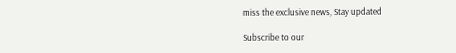miss the exclusive news, Stay updated

Subscribe to our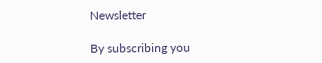Newsletter

By subscribing you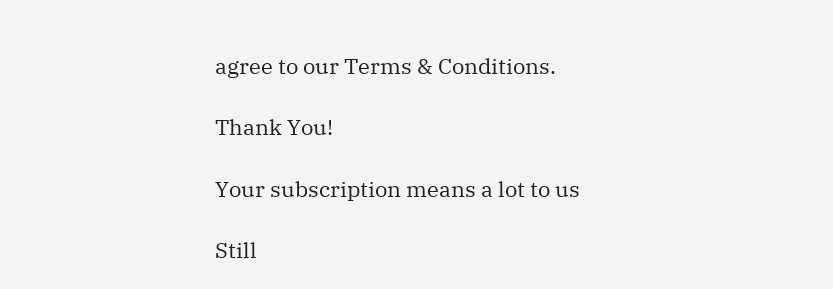agree to our Terms & Conditions.

Thank You!

Your subscription means a lot to us

Still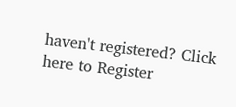haven't registered? Click here to Register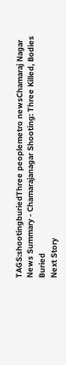TAGS:shootingburiedThree peoplemetro newsChamaraj Nagar
News Summary - Chamarajanagar Shooting: Three Killed, Bodies Buried
Next Story